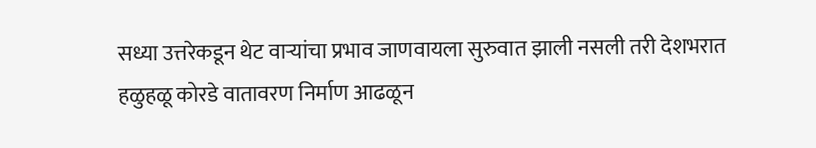सध्या उत्तरेकडून थेट वाऱ्यांचा प्रभाव जाणवायला सुरुवात झाली नसली तरी देशभरात हळुहळू कोरडे वातावरण निर्माण आढळून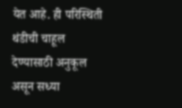येत आहे. ही परिस्थिती थंडीची चाहूल देण्यासाठी अनुकूल असून सध्या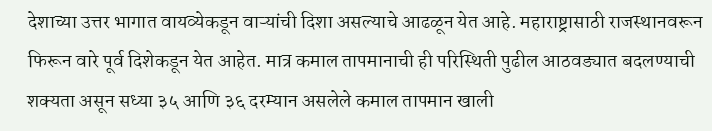देशाच्या उत्तर भागात वायव्येकडून वाऱ्यांची दिशा असल्याचे आढळून येत आहे. महाराष्ट्रासाठी राजस्थानवरून फिरून वारे पूर्व दिशेकडून येत आहेत. मात्र कमाल तापमानाची ही परिस्थिती पुढील आठवड्यात बदलण्याची शक्यता असून सध्या ३५ आणि ३६ दरम्यान असलेले कमाल तापमान खाली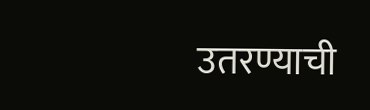उतरण्याची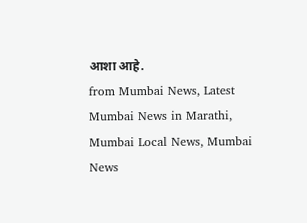आशा आहे.
from Mumbai News, Latest Mumbai News in Marathi, Mumbai Local News, Mumbai News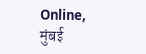Online, मुंबई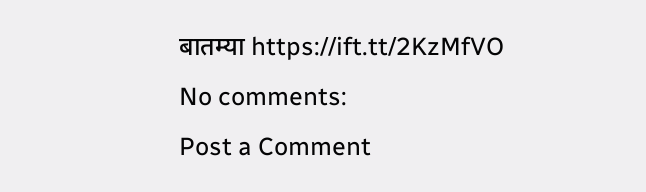बातम्या https://ift.tt/2KzMfVO
No comments:
Post a Comment